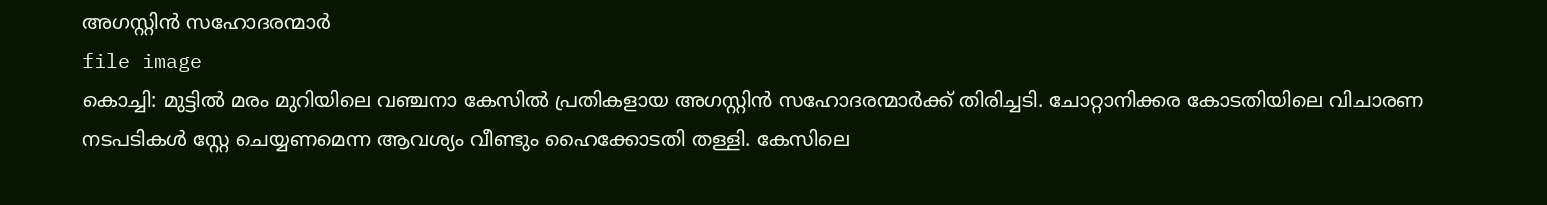അഗസ്റ്റിൻ സഹോദരന്മാർ
file image
കൊച്ചി: മുട്ടിൽ മരം മുറിയിലെ വഞ്ചനാ കേസിൽ പ്രതികളായ അഗസ്റ്റിൻ സഹോദരന്മാർക്ക് തിരിച്ചടി. ചോറ്റാനിക്കര കോടതിയിലെ വിചാരണ നടപടികൾ സ്റ്റേ ചെയ്യണമെന്ന ആവശ്യം വീണ്ടും ഹൈക്കോടതി തള്ളി. കേസിലെ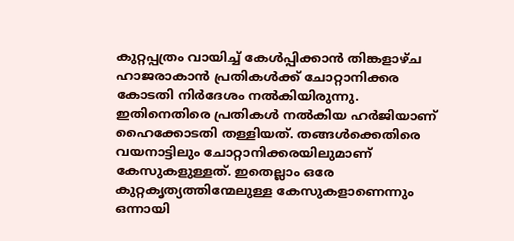കുറ്റപ്പത്രം വായിച്ച് കേൾപ്പിക്കാൻ തിങ്കളാഴ്ച ഹാജരാകാൻ പ്രതികൾക്ക് ചോറ്റാനിക്കര കോടതി നിർദേശം നൽകിയിരുന്നു.
ഇതിനെതിരെ പ്രതികൾ നൽകിയ ഹർജിയാണ് ഹൈക്കോടതി തള്ളിയത്. തങ്ങൾക്കെതിരെ വയനാട്ടിലും ചോറ്റാനിക്കരയിലുമാണ് കേസുകളുള്ളത്. ഇതെല്ലാം ഒരേ കുറ്റകൃത്യത്തിന്മേലുള്ള കേസുകളാണെന്നും ഒന്നായി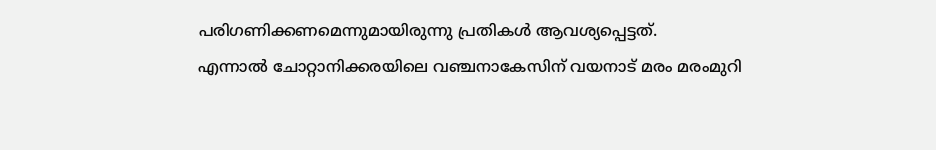പരിഗണിക്കണമെന്നുമായിരുന്നു പ്രതികൾ ആവശ്യപ്പെട്ടത്.
എന്നാൽ ചോറ്റാനിക്കരയിലെ വഞ്ചനാകേസിന് വയനാട് മരം മരംമുറി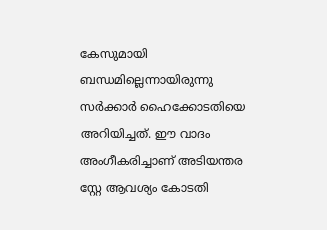കേസുമായി ബന്ധമില്ലെന്നായിരുന്നു സർക്കാർ ഹൈക്കോടതിയെ അറിയിച്ചത്. ഈ വാദം അംഗീകരിച്ചാണ് അടിയന്തര സ്റ്റേ ആവശ്യം കോടതി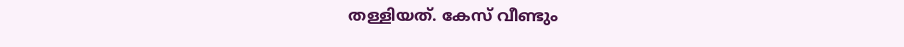തള്ളിയത്. കേസ് വീണ്ടും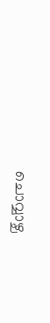ചൊവ്വാഴ്ച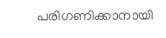പരിഗണിക്കാനായി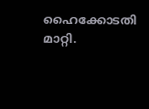ഹൈക്കോടതി മാറ്റി.